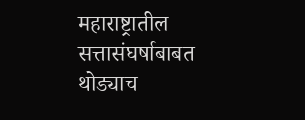महाराष्ट्रातील सत्तासंघर्षाबाबत थोड्याच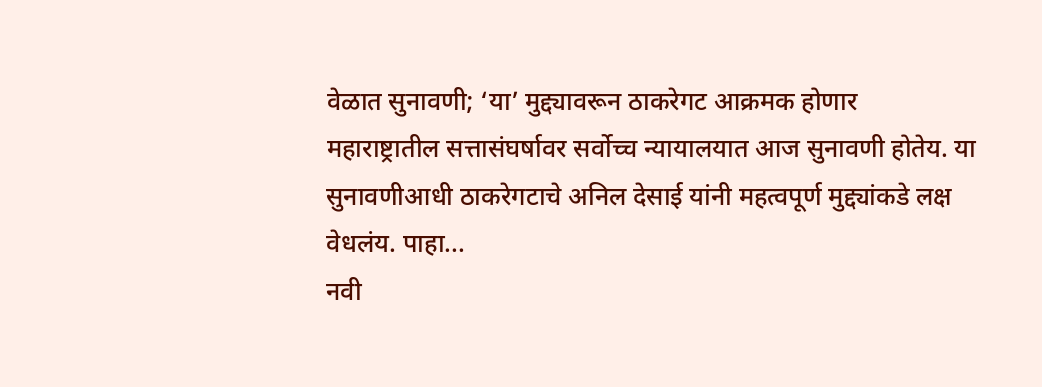वेळात सुनावणी; ‘या’ मुद्द्यावरून ठाकरेगट आक्रमक होणार
महाराष्ट्रातील सत्तासंघर्षावर सर्वोच्च न्यायालयात आज सुनावणी होतेय. या सुनावणीआधी ठाकरेगटाचे अनिल देसाई यांनी महत्वपूर्ण मुद्द्यांकडे लक्ष वेधलंय. पाहा...
नवी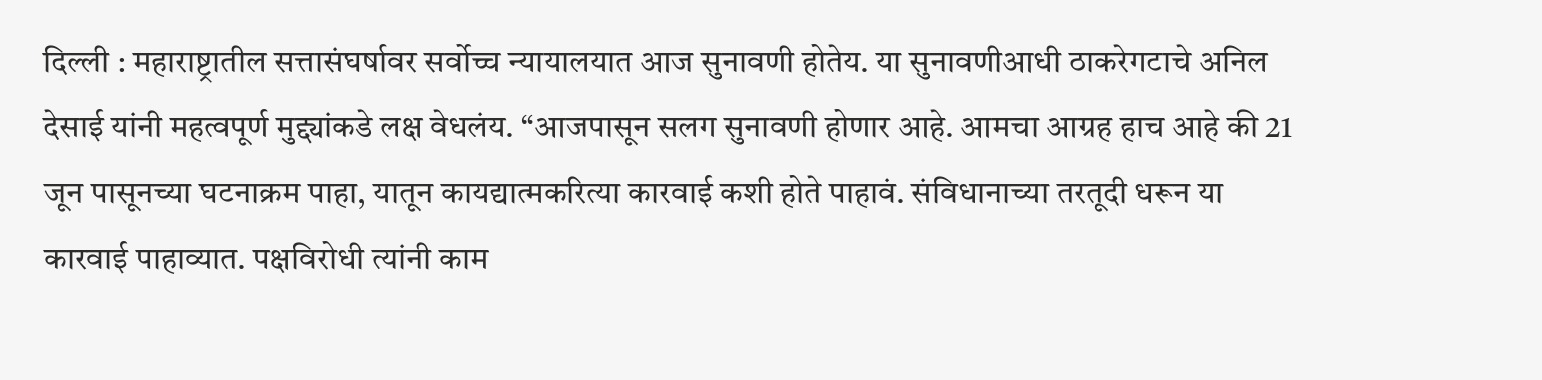दिल्ली : महाराष्ट्रातील सत्तासंघर्षावर सर्वोच्च न्यायालयात आज सुनावणी होतेय. या सुनावणीआधी ठाकरेगटाचे अनिल देसाई यांनी महत्वपूर्ण मुद्द्यांकडे लक्ष वेधलंय. “आजपासून सलग सुनावणी होणार आहे. आमचा आग्रह हाच आहे की 21 जून पासूनच्या घटनाक्रम पाहा, यातून कायद्यात्मकरित्या कारवाई कशी होते पाहावं. संविधानाच्या तरतूदी धरून या कारवाई पाहाव्यात. पक्षविरोधी त्यांनी काम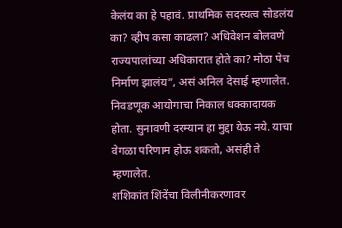केलंय का हे पहावं. प्राथमिक सदस्यत्व सोडलंय का? व्हीप कसा काढला? अधिवेशन बोलवणे राज्यपालांच्या अधिकारात होते का? मोठा पेच निर्माण झालंय”, असं अनिल देसाई म्हणालेत. निवडणूक आयोगाचा निकाल धक्कादायक होता. सुनावणी दरम्यान हा मुद्दा येऊ नये. याचा वेगळा परिणाम होऊ शकतो, असंही ते म्हणालेत.
शशिकांत शिंदेंचा विलीनीकरणावर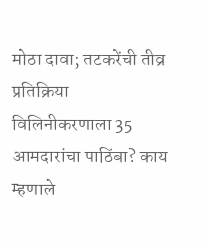मोठा दावा; तटकरेंची तीव्र प्रतिक्रिया
विलिनीकरणाला 35 आमदारांचा पाठिंबा? काय म्हणाले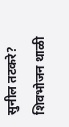सुनील तटकरे?
शिवभोजन थाळी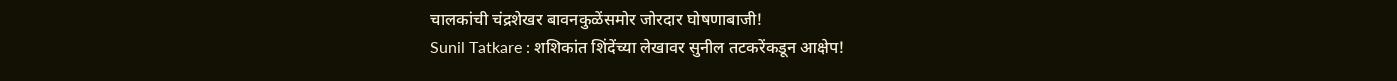चालकांची चंद्रशेखर बावनकुळेंसमोर जोरदार घोषणाबाजी!
Sunil Tatkare : शशिकांत शिंदेंच्या लेखावर सुनील तटकरेंकडून आक्षेप!